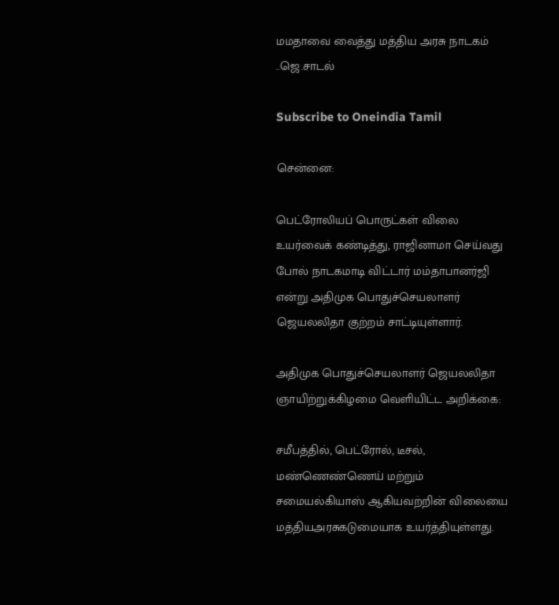மமதாவை வைத்து மத்திய அரசு நாடகம் ..ஜெ.சாடல்

Subscribe to Oneindia Tamil

சென்னை:

பெட்ரோலியப் பொருட்கள் விலை உயர்வைக் கண்டித்து, ராஜினாமா செய்வது போல் நாடகமாடி விட்டார் மம்தாபானர்ஜி என்று அதிமுக பொதுச்செயலாளர் ஜெயலலிதா குற்றம் சாட்டியுள்ளார்.

அதிமுக பொதுச்செயலாளர் ஜெயலலிதா ஞாயிற்றுக்கிழமை வெளியிட்ட அறிக்கை:

சமீபத்தில், பெட்ரோல், டீசல், மண்ணெண்ணெய் மற்றும் சமையல்கியாஸ் ஆகியவற்றின் விலையை மத்தியஅரசுகடுமையாக உயர்த்தியுள்ளது.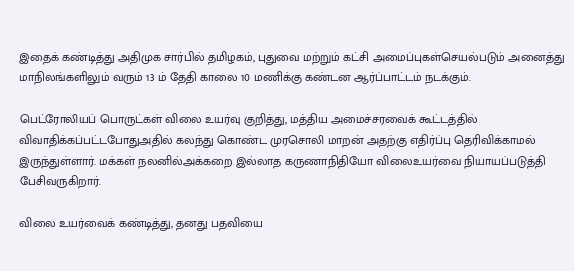இதைக் கண்டித்து அதிமுக சார்பில் தமிழகம், புதுவை மற்றும் கட்சி அமைப்புகள்செயல்படும் அனைத்து மாநிலங்களிலும் வரும் 13 ம் தேதி காலை 10 மணிக்கு கண்டன ஆர்ப்பாட்டம் நடக்கும்.

பெட்ரோலியப் பொருட்கள் விலை உயர்வு குறித்து, மத்திய அமைச்சரவைக் கூட்டத்தில் விவாதிக்கப்பட்டபோதுஅதில் கலந்து கொண்ட முரசொலி மாறன் அதற்கு எதிர்ப்பு தெரிவிக்காமல் இருந்துள்ளார். மக்கள் நலனில்அக்கறை இல்லாத கருணாநிதியோ விலைஉயர்வை நியாயப்படுத்தி பேசிவருகிறார்.

விலை உயர்வைக் கண்டித்து, தனது பதவியை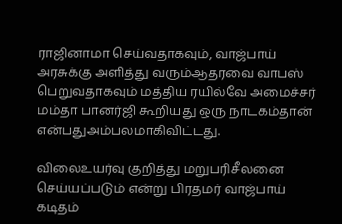ராஜினாமா செய்வதாகவும், வாஜ்பாய் அரசுக்கு அளித்து வரும்ஆதரவை வாபஸ் பெறுவதாகவும் மத்திய ரயில்வே அமைச்சர் மம்தா பானர்ஜி கூறியது ஒரு நாடகம்தான் என்பதுஅம்பலமாகிவிட்டது.

விலைஉயர்வு குறித்து மறுபரிசீலனை செய்யப்படும் என்று பிரதமர் வாஜ்பாய் கடிதம்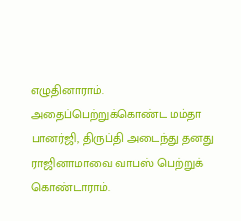எழுதினாராம். அதைப்பெற்றுக்கொண்ட மம்தா பானர்ஜி, திருப்தி அடைந்து தனது ராஜினாமாவை வாபஸ் பெற்றுக் கொண்டாராம்.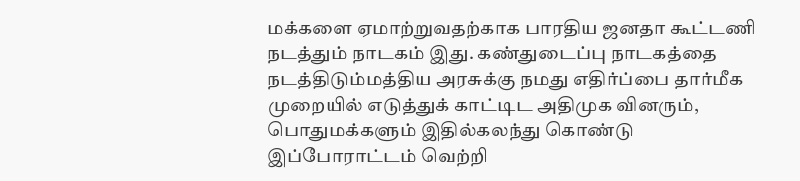மக்களை ஏமாற்றுவதற்காக பாரதிய ஜனதா கூட்டணி நடத்தும் நாடகம் இது. கண்துடைப்பு நாடகத்தை நடத்திடும்மத்திய அரசுக்கு நமது எதிர்ப்பை தார்மீக முறையில் எடுத்துக் காட்டிட அதிமுக வினரும், பொதுமக்களும் இதில்கலந்து கொண்டு இப்போராட்டம் வெற்றி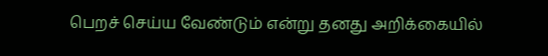பெறச் செய்ய வேண்டும் என்று தனது அறிக்கையில்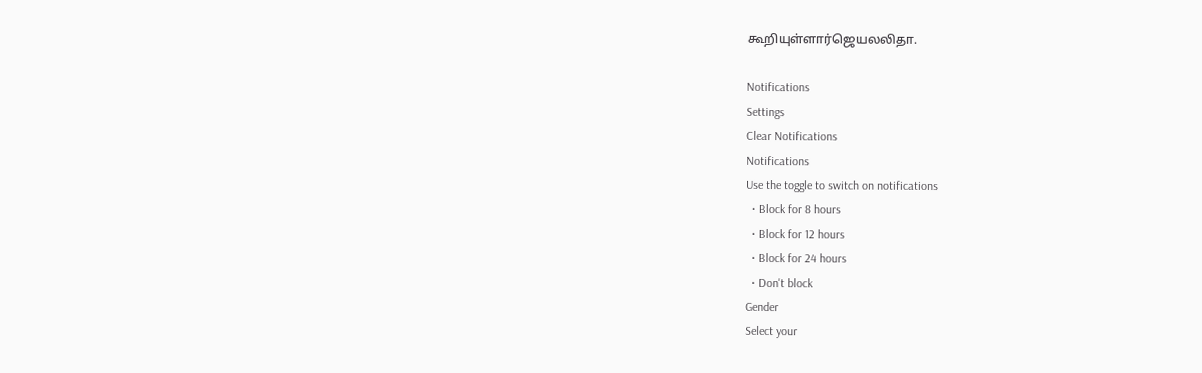கூறியுள்ளார்ஜெயலலிதா.

Notifications
Settings
Clear Notifications
Notifications
Use the toggle to switch on notifications
  • Block for 8 hours
  • Block for 12 hours
  • Block for 24 hours
  • Don't block
Gender
Select your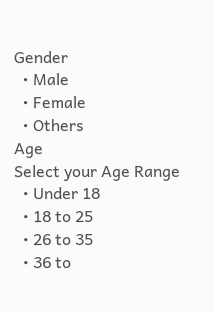Gender
  • Male
  • Female
  • Others
Age
Select your Age Range
  • Under 18
  • 18 to 25
  • 26 to 35
  • 36 to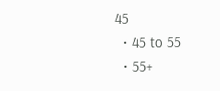45
  • 45 to 55
  • 55+